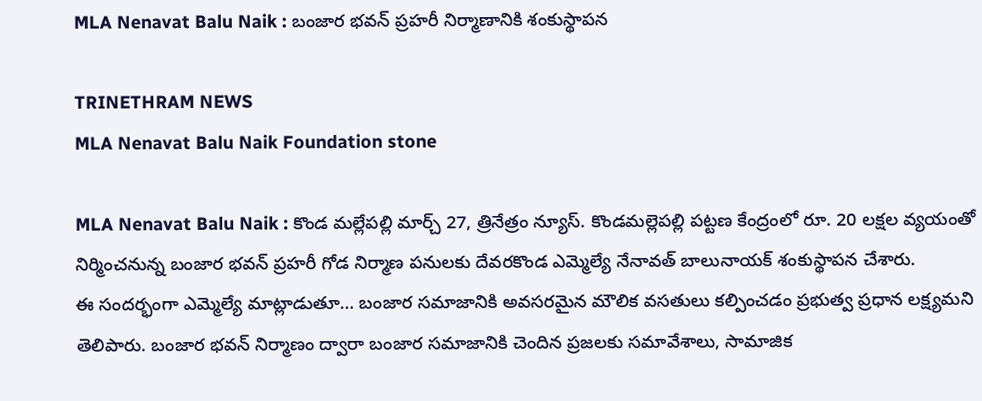MLA Nenavat Balu Naik : బంజార భవన్ ప్రహరీ నిర్మాణానికి శంకుస్థాపన

TRINETHRAM NEWS
MLA Nenavat Balu Naik Foundation stone

MLA Nenavat Balu Naik : కొండ మల్లేపల్లి మార్చ్ 27, త్రినేత్రం న్యూస్. కొండమల్లెపల్లి పట్టణ కేంద్రంలో రూ. 20 లక్షల వ్యయంతో నిర్మించనున్న బంజార భవన్ ప్రహరీ గోడ నిర్మాణ పనులకు దేవరకొండ ఎమ్మెల్యే నేనావత్ బాలునాయక్ శంకుస్థాపన చేశారు.
ఈ సందర్భంగా ఎమ్మెల్యే మాట్లాడుతూ… బంజార సమాజానికి అవసరమైన మౌలిక వసతులు కల్పించడం ప్రభుత్వ ప్రధాన లక్ష్యమని తెలిపారు. బంజార భవన్ నిర్మాణం ద్వారా బంజార సమాజానికి చెందిన ప్రజలకు సమావేశాలు, సామాజిక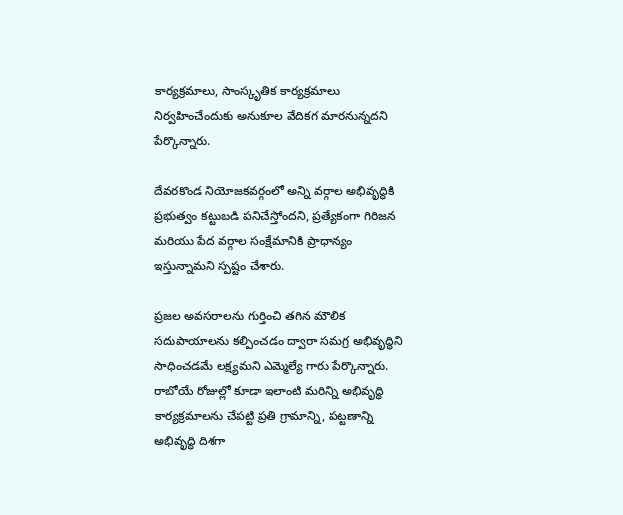కార్యక్రమాలు, సాంస్కృతిక కార్యక్రమాలు నిర్వహించేందుకు అనుకూల వేదికగ మారనున్నదని పేర్కొన్నారు.

దేవరకొండ నియోజకవర్గంలో అన్ని వర్గాల అభివృద్ధికి ప్రభుత్వం కట్టుబడి పనిచేస్తోందని, ప్రత్యేకంగా గిరిజన మరియు పేద వర్గాల సంక్షేమానికి ప్రాధాన్యం ఇస్తున్నామని స్పష్టం చేశారు.

ప్రజల అవసరాలను గుర్తించి తగిన మౌలిక సదుపాయాలను కల్పించడం ద్వారా సమగ్ర అభివృద్ధిని సాధించడమే లక్ష్యమని ఎమ్మెల్యే గారు పేర్కొన్నారు. రాబోయే రోజుల్లో కూడా ఇలాంటి మరిన్ని అభివృద్ధి కార్యక్రమాలను చేపట్టి ప్రతి గ్రామాన్ని, పట్టణాన్ని అభివృద్ధి దిశగా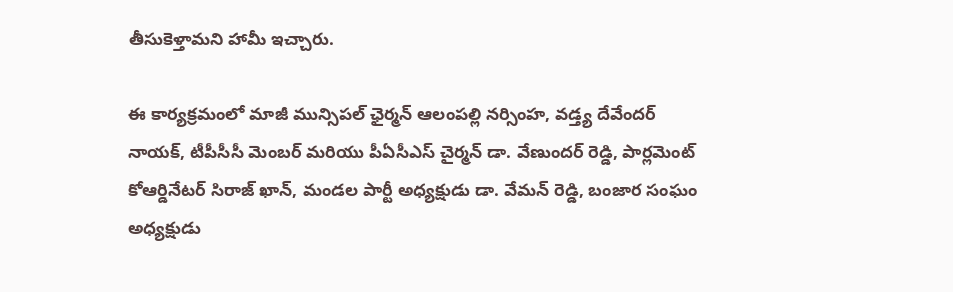తీసుకెళ్తామని హామీ ఇచ్చారు.

ఈ కార్యక్రమంలో మాజీ మున్సిపల్ ఛైర్మన్ ఆలంపల్లి నర్సింహ, వడ్త్య దేవేందర్ నాయక్, టీపీసీసీ మెంబర్ మరియు పీఏసీఎస్ చైర్మన్ డా. వేణుందర్ రెడ్డి, పార్లమెంట్ కోఆర్డినేటర్ సిరాజ్ ఖాన్, మండల పార్టీ అధ్యక్షుడు డా. వేమన్ రెడ్డి, బంజార సంఘం అధ్యక్షుడు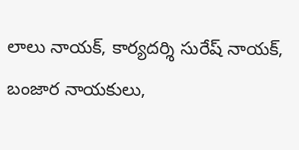లాలు నాయక్, కార్యదర్శి సురేష్ నాయక్, బంజార నాయకులు,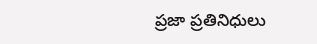ప్రజా ప్రతినిధులు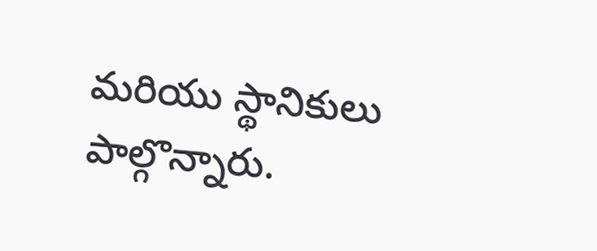మరియు స్థానికులు పాల్గొన్నారు.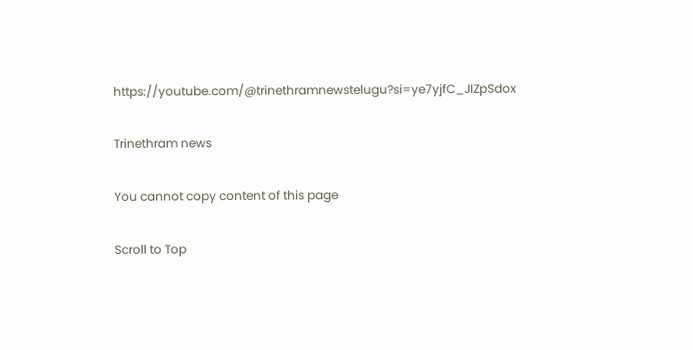https://youtube.com/@trinethramnewstelugu?si=ye7yjfC_JIZpSdox

Trinethram news

You cannot copy content of this page

Scroll to Top